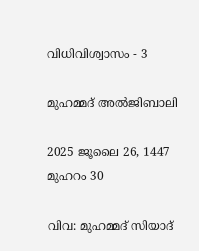വിധിവിശ്വാസം - 3

മുഹമ്മദ് അൽജിബാലി

2025 ജൂലൈ 26, 1447 മുഹറം 30

വിവ: മുഹമ്മദ് സിയാദ്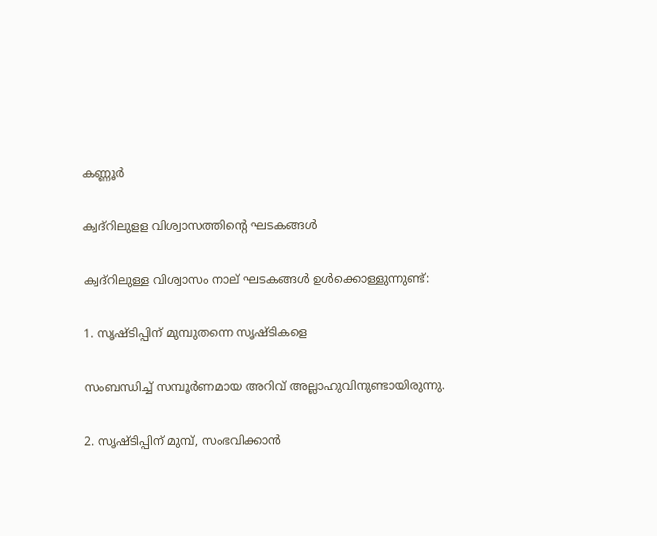കണ്ണൂർ

ക്വദ്‌റിലുളള വിശ്വാസത്തിന്റെ ഘടകങ്ങൾ

ക്വദ്‌റിലുള്ള വിശ്വാസം നാല് ഘടകങ്ങൾ ഉൾക്കൊള്ളുന്നുണ്ട്:

1. സൃഷ്ടിപ്പിന് മുമ്പുതന്നെ സൃഷ്ടികളെ

സംബന്ധിച്ച് സമ്പൂർണമായ അറിവ് അല്ലാഹുവിനുണ്ടായിരുന്നു.

2. സൃഷ്ടിപ്പിന് മുമ്പ്, സംഭവിക്കാൻ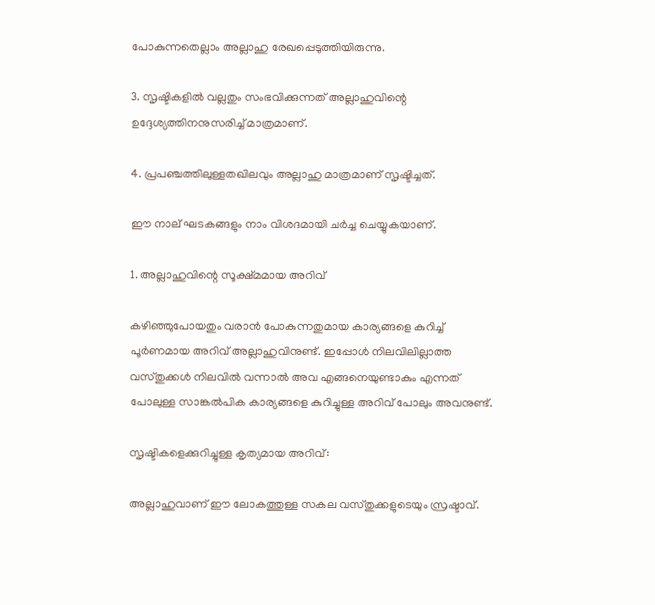പോകുന്നതെല്ലാം അല്ലാഹു രേഖപ്പെടുത്തിയിരുന്നു.

3. സൃഷ്ടികളിൽ വല്ലതും സംഭവിക്കുന്നത് അല്ലാഹുവിന്റെ ഉദ്ദേശ്യത്തിനനുസരിച്ച് മാത്രമാണ്.

4. പ്രപഞ്ചത്തിലുള്ളതഖിലവും അല്ലാഹു മാത്രമാണ് സൃഷ്ടിച്ചത്.

ഈ നാല് ഘടകങ്ങളും നാം വിശദമായി ചർച്ച ചെയ്യുകയാണ്.

1. അല്ലാഹുവിന്റെ സൂക്ഷ്മമായ അറിവ്

കഴിഞ്ഞുപോയതും വരാൻ പോകുന്നതുമായ കാര്യങ്ങളെ കുറിച്ച് പൂർണമായ അറിവ് അല്ലാഹുവിനുണ്ട്. ഇപ്പോൾ നിലവിലില്ലാത്ത വസ്തുക്കൾ നിലവിൽ വന്നാൽ അവ എങ്ങനെയുണ്ടാകും എന്നത് പോലുള്ള സാങ്കൽപിക കാര്യങ്ങളെ കുറിച്ചുള്ള അറിവ് പോലും അവനുണ്ട്.

സൃഷ്ടികളെക്കുറിച്ചുള്ള കൃത്യമായ അറിവ്:

അല്ലാഹുവാണ് ഈ ലോകത്തുള്ള സകല വസ്തുക്കളുടെയും സ്രഷ്ടാവ്.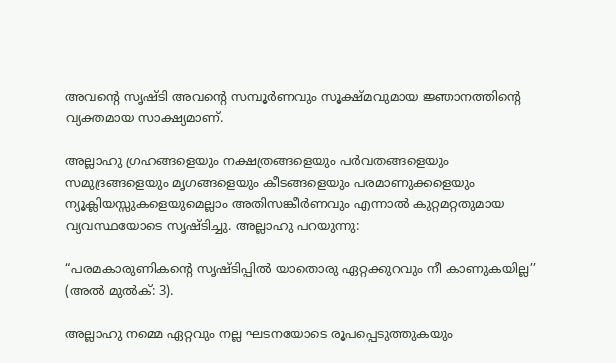അവന്റെ സൃഷ്ടി അവന്റെ സമ്പൂർണവും സൂക്ഷ്മവുമായ ജ്ഞാനത്തിന്റെ വ്യക്തമായ സാക്ഷ്യമാണ്.

അല്ലാഹു ഗ്രഹങ്ങളെയും നക്ഷത്രങ്ങളെയും പർവതങ്ങളെയും സമുദ്രങ്ങളെയും മൃഗങ്ങളെയും കീടങ്ങളെയും പരമാണുക്കളെയും ന്യൂക്ലിയസ്സുകളെയുമെല്ലാം അതിസങ്കീർണവും എന്നാൽ കുറ്റമറ്റതുമായ വ്യവസ്ഥയോടെ സൃഷ്ടിച്ചു. അല്ലാഹു പറയുന്നു:

“പരമകാരുണികന്റെ സൃഷ്ടിപ്പിൽ യാതൊരു ഏറ്റക്കുറവും നീ കാണുകയില്ല’’ (അൽ മുൽക്: 3).

അല്ലാഹു നമ്മെ ഏറ്റവും നല്ല ഘടനയോടെ രൂപപ്പെടുത്തുകയും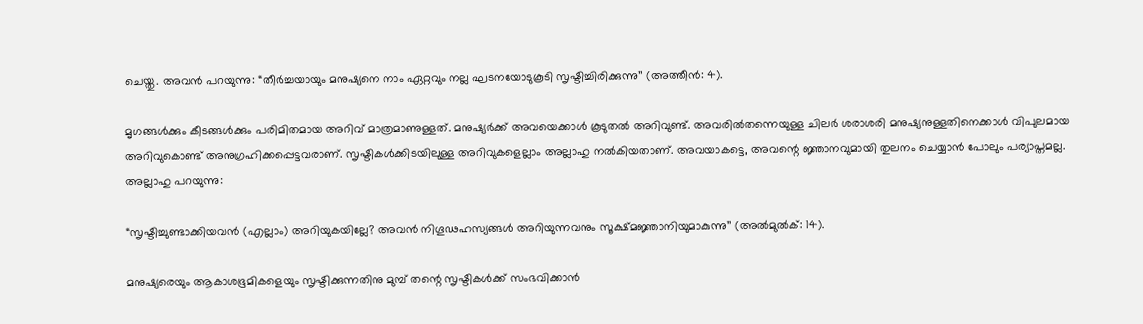ചെയ്തു. അവൻ പറയുന്നു: “തീർച്ചയായും മനുഷ്യനെ നാം ഏറ്റവും നല്ല ഘടനയോടുകൂടി സൃഷ്ടിച്ചിരിക്കുന്നു’’ (അത്തീൻ: 4).

മൃഗങ്ങൾക്കും കീടങ്ങൾക്കും പരിമിതമായ അറിവ് മാത്രമാണുള്ളത്. മനുഷ്യർക്ക് അവയെക്കാൾ കൂടുതൽ അറിവുണ്ട്. അവരിൽതന്നെയുള്ള ചിലർ ശരാശരി മനുഷ്യനുള്ളതിനെക്കാൾ വിപുലമായ അറിവുകൊണ്ട് അനുഗ്രഹിക്കപ്പെട്ടവരാണ്. സൃഷ്ടികൾക്കിടയിലുള്ള അറിവുകളെല്ലാം അല്ലാഹു നൽകിയതാണ്. അവയാകട്ടെ, അവന്റെ ജ്ഞാനവുമായി തുലനം ചെയ്യാൻ പോലും പര്യാപ്തമല്ല. അല്ലാഹു പറയുന്നു:

“സൃഷ്ടിച്ചുണ്ടാക്കിയവൻ (എല്ലാം) അറിയുകയില്ലേ? അവൻ നിഗൂഢഹസ്യങ്ങൾ അറിയുന്നവനും സൂക്ഷ്മജ്ഞാനിയുമാകുന്നു’’ (അൽമുൽക്: 14).

മനുഷ്യരെയും ആകാശഭൂമികളെയും സൃഷ്ടിക്കുന്നതിനു മുമ്പ് തന്റെ സൃഷ്ടികൾക്ക് സംഭവിക്കാൻ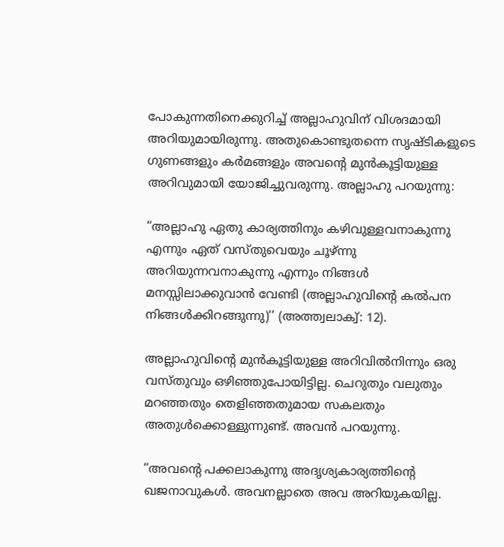പോകുന്നതിനെക്കുറിച്ച് അല്ലാഹുവിന് വിശദമായി അറിയുമായിരുന്നു. അതുകൊണ്ടുതന്നെ സൃഷ്ടികളുടെ ഗുണങ്ങളും കർമങ്ങളും അവന്റെ മുൻകൂട്ടിയുള്ള അറിവുമായി യോജിച്ചുവരുന്നു. അല്ലാഹു പറയുന്നു:

“അല്ലാഹു ഏതു കാര്യത്തിനും കഴിവുള്ളവനാകുന്നു എന്നും ഏത് വസ്തുവെയും ചൂഴ്ന്നു അറിയുന്നവനാകുന്നു എന്നും നിങ്ങൾ മനസ്സിലാക്കുവാൻ വേണ്ടി (അല്ലാഹുവിന്റെ കൽപന നിങ്ങൾക്കിറങ്ങുന്നു)’’ (അത്ത്വലാക്വ്: 12).

അല്ലാഹുവിന്റെ മുൻകൂട്ടിയുള്ള അറിവിൽനിന്നും ഒരു വസ്തുവും ഒഴിഞ്ഞുപോയിട്ടില്ല. ചെറുതും വലുതും മറഞ്ഞതും തെളിഞ്ഞതുമായ സകലതും അതുൾക്കൊള്ളുന്നുണ്ട്. അവൻ പറയുന്നു.

“അവന്റെ പക്കലാകുന്നു അദൃശ്യകാര്യത്തിന്റെ ഖജനാവുകൾ. അവനല്ലാതെ അവ അറിയുകയില്ല.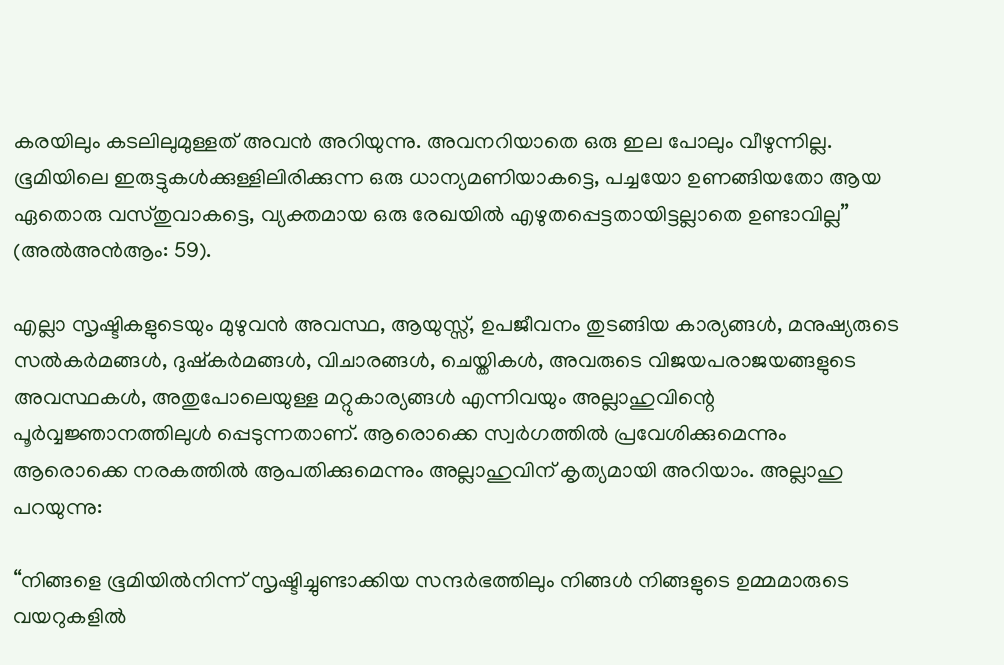കരയിലും കടലിലുമുള്ളത് അവൻ അറിയുന്നു. അവനറിയാതെ ഒരു ഇല പോലും വീഴുന്നില്ല. ഭൂമിയിലെ ഇരുട്ടുകൾക്കുള്ളിലിരിക്കുന്ന ഒരു ധാന്യമണിയാകട്ടെ, പച്ചയോ ഉണങ്ങിയതോ ആയ ഏതൊരു വസ്തുവാകട്ടെ, വ്യക്തമായ ഒരു രേഖയിൽ എഴുതപ്പെട്ടതായിട്ടല്ലാതെ ഉണ്ടാവില്ല’’ (അൽഅൻആം: 59).

എല്ലാ സൃഷ്ടികളുടെയും മുഴുവൻ അവസ്ഥ, ആയുസ്സ്, ഉപജീവനം തുടങ്ങിയ കാര്യങ്ങൾ, മനുഷ്യരുടെ സൽകർമങ്ങൾ, ദുഷ്‌കർമങ്ങൾ, വിചാരങ്ങൾ, ചെയ്തികൾ, അവരുടെ വിജയപരാജയങ്ങളുടെ അവസ്ഥകൾ, അതുപോലെയുള്ള മറ്റുകാര്യങ്ങൾ എന്നിവയും അല്ലാഹുവിന്റെ പൂർവ്വജ്ഞാനത്തിലുൾ പ്പെടുന്നതാണ്. ആരൊക്കെ സ്വർഗത്തിൽ പ്രവേശിക്കുമെന്നും ആരൊക്കെ നരകത്തിൽ ആപതിക്കുമെന്നും അല്ലാഹുവിന് കൃത്യമായി അറിയാം. അല്ലാഹു പറയുന്നു:

“നിങ്ങളെ ഭൂമിയിൽനിന്ന് സൃഷ്ടിച്ചുണ്ടാക്കിയ സന്ദർഭത്തിലും നിങ്ങൾ നിങ്ങളുടെ ഉമ്മമാരുടെ വയറുകളിൽ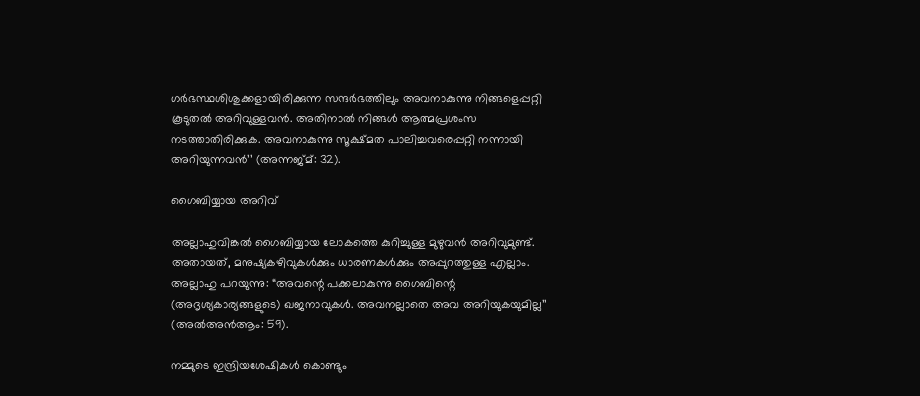ഗർഭസ്ഥശിശുക്കളായിരിക്കുന്ന സന്ദർഭത്തിലും അവനാകുന്നു നിങ്ങളെപ്പറ്റി കൂടുതൽ അറിവുള്ളവൻ. അതിനാൽ നിങ്ങൾ ആത്മപ്രശംസ നടത്താതിരിക്കുക. അവനാകുന്നു സൂക്ഷ്മത പാലിച്ചവരെപ്പറ്റി നന്നായി അറിയുന്നവൻ’’ (അന്നജ്മ്: 32).

ഗൈബിയ്യായ അറിവ്

അല്ലാഹുവിങ്കൽ ഗൈബിയ്യായ ലോകത്തെ കുറിച്ചുള്ള മുഴുവൻ അറിവുമുണ്ട്. അതായത്, മനുഷ്യകഴിവുകൾക്കും ധാരണകൾക്കും അപ്പുറത്തുള്ള എല്ലാം. അല്ലാഹു പറയുന്നു: “അവന്റെ പക്കലാകുന്നു ഗൈബിന്റെ (അദൃശ്യകാര്യങ്ങളുടെ) ഖജനാവുകൾ. അവനല്ലാതെ അവ അറിയുകയുമില്ല’’ (അൽഅൻആം: 59).

നമ്മുടെ ഇന്ദ്രിയശേഷികൾ കൊണ്ടും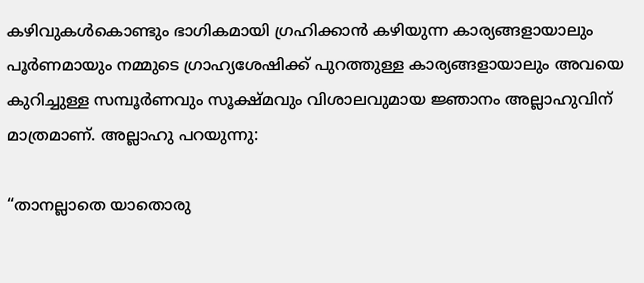കഴിവുകൾകൊണ്ടും ഭാഗികമായി ഗ്രഹിക്കാൻ കഴിയുന്ന കാര്യങ്ങളായാലും പൂർണമായും നമ്മുടെ ഗ്രാഹ്യശേഷിക്ക് പുറത്തുള്ള കാര്യങ്ങളായാലും അവയെ കുറിച്ചുള്ള സമ്പൂർണവും സൂക്ഷ്മവും വിശാലവുമായ ജ്ഞാനം അല്ലാഹുവിന് മാത്രമാണ്. അല്ലാഹു പറയുന്നു:

“താനല്ലാതെ യാതൊരു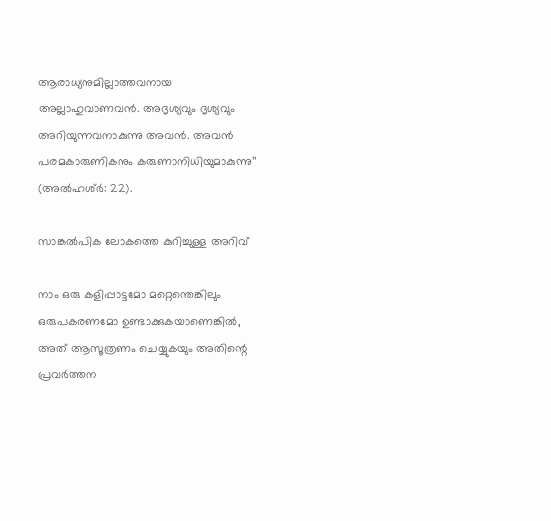ആരാധ്യനുമില്ലാത്തവനായ അല്ലാഹുവാണവൻ. അദൃശ്യവും ദൃശ്യവും അറിയുന്നവനാകുന്നു അവൻ. അവൻ പരമകാരുണികനും കരുണാനിധിയുമാകുന്നു’’ (അൽഹശ്ർ: 22).

സാങ്കൽപിക ലോകത്തെ കുറിച്ചുള്ള അറിവ്

നാം ഒരു കളിപ്പാട്ടമോ മറ്റെന്തെങ്കിലും ഒരുപകരണമോ ഉണ്ടാക്കുകയാണെങ്കിൽ, അത് ആസൂത്രണം ചെയ്യുകയും അതിന്റെ പ്രവർത്തന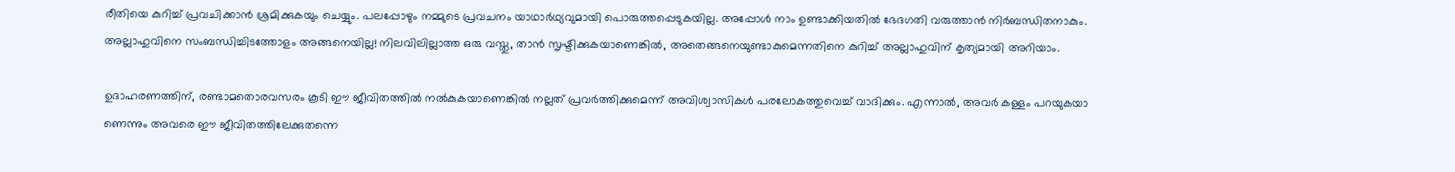രീതിയെ കുറിച്ച് പ്രവചിക്കാൻ ശ്രമിക്കുകയും ചെയ്യും. പലപ്പോഴും നമ്മുടെ പ്രവചനം യാഥാർഥ്യവുമായി പൊരുത്തപ്പെടുകയില്ല. അപ്പോൾ നാം ഉണ്ടാക്കിയതിൽ ഭേദഗതി വരുത്താൻ നിർബന്ധിതനാകും. അല്ലാഹുവിനെ സംബന്ധിച്ചിടത്തോളം അങ്ങനെയില്ല! നിലവിലില്ലാത്ത ഒരു വസ്തു, താൻ സൃഷ്ടിക്കുകയാണെങ്കിൽ, അതെങ്ങനെയുണ്ടാകുമെന്നതിനെ കുറിച്ച് അല്ലാഹുവിന് കൃത്യമായി അറിയാം.

ഉദാഹരണത്തിന്, രണ്ടാമതൊരവസരം കൂടി ഈ ജീവിതത്തിൽ നൽകുകയാണെങ്കിൽ നല്ലത് പ്രവർത്തിക്കുമെന്ന് അവിശ്വാസികൾ പരലോകത്തുവെച്ച് വാദിക്കും. എന്നാൽ, അവർ കള്ളം പറയുകയാ ണെന്നും അവരെ ഈ ജീവിതത്തിലേക്കുതന്നെ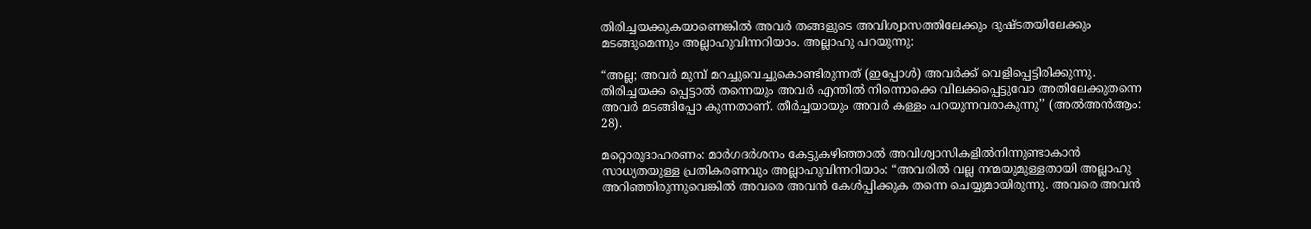തിരിച്ചയക്കുകയാണെങ്കിൽ അവർ തങ്ങളുടെ അവിശ്വാസത്തിലേക്കും ദുഷ്ടതയിലേക്കും മടങ്ങുമെന്നും അല്ലാഹുവിന്നറിയാം. അല്ലാഹു പറയുന്നു:

“അല്ല; അവർ മുമ്പ് മറച്ചുവെച്ചുകൊണ്ടിരുന്നത് (ഇപ്പോൾ) അവർക്ക് വെളിപ്പെട്ടിരിക്കുന്നു. തിരിച്ചയക്ക പ്പെട്ടാൽ തന്നെയും അവർ എന്തിൽ നിന്നൊക്കെ വിലക്കപ്പെട്ടുവോ അതിലേക്കുതന്നെ അവർ മടങ്ങിപ്പോ കുന്നതാണ്. തീർച്ചയായും അവർ കള്ളം പറയുന്നവരാകുന്നു’’ (അൽഅൻആം: 28).

മറ്റൊരുദാഹരണം: മാർഗദർശനം കേട്ടുകഴിഞ്ഞാൽ അവിശ്വാസികളിൽനിന്നുണ്ടാകാൻ സാധ്യതയുള്ള പ്രതികരണവും അല്ലാഹുവിന്നറിയാം: “അവരിൽ വല്ല നന്മയുമുള്ളതായി അല്ലാഹു അറിഞ്ഞിരുന്നുവെങ്കിൽ അവരെ അവൻ കേൾപ്പിക്കുക തന്നെ ചെയ്യുമായിരുന്നു. അവരെ അവൻ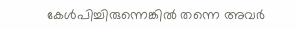കേൾപിച്ചിരുന്നെങ്കിൽ തന്നെ അവർ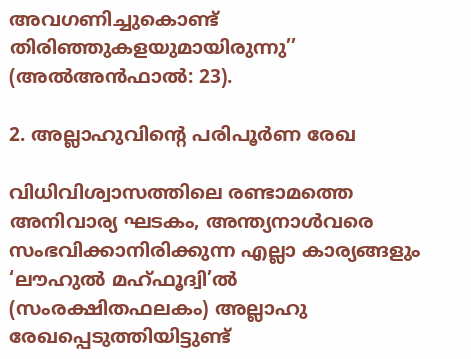അവഗണിച്ചുകൊണ്ട് തിരിഞ്ഞുകളയുമായിരുന്നു’’ (അൽഅൻഫാൽ: 23).

2. അല്ലാഹുവിന്റെ പരിപൂർണ രേഖ

വിധിവിശ്വാസത്തിലെ രണ്ടാമത്തെ അനിവാര്യ ഘടകം, അന്ത്യനാൾവരെ സംഭവിക്കാനിരിക്കുന്ന എല്ലാ കാര്യങ്ങളും ‘ലൗഹുൽ മഹ്ഫൂദ്വി’ൽ (സംരക്ഷിതഫലകം) അല്ലാഹു രേഖപ്പെടുത്തിയിട്ടുണ്ട്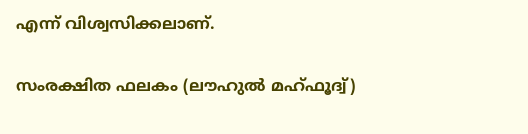എന്ന് വിശ്വസിക്കലാണ്.

സംരക്ഷിത ഫലകം (ലൗഹുൽ മഹ്ഫൂദ്വ്)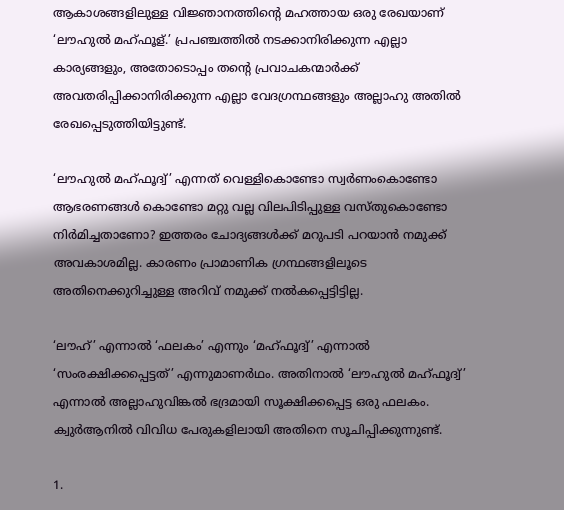ആകാശങ്ങളിലുള്ള വിജ്ഞാനത്തിന്റെ മഹത്തായ ഒരു രേഖയാണ് ‘ലൗഹുൽ മഹ്ഫൂള്.’ പ്രപഞ്ചത്തിൽ നടക്കാനിരിക്കുന്ന എല്ലാ കാര്യങ്ങളും, അതോടൊപ്പം തന്റെ പ്രവാചകന്മാർക്ക് അവതരിപ്പിക്കാനിരിക്കുന്ന എല്ലാ വേദഗ്രന്ഥങ്ങളും അല്ലാഹു അതിൽ രേഖപ്പെടുത്തിയിട്ടുണ്ട്.

‘ലൗഹുൽ മഹ്ഫൂദ്വ്’ എന്നത് വെള്ളികൊണ്ടോ സ്വർണംകൊണ്ടോ ആഭരണങ്ങൾ കൊണ്ടോ മറ്റു വല്ല വിലപിടിപ്പുള്ള വസ്തുകൊണ്ടോ നിർമിച്ചതാണോ? ഇത്തരം ചോദ്യങ്ങൾക്ക് മറുപടി പറയാൻ നമുക്ക് അവകാശമില്ല. കാരണം പ്രാമാണിക ഗ്രന്ഥങ്ങളിലൂടെ അതിനെക്കുറിച്ചുള്ള അറിവ് നമുക്ക് നൽകപ്പെട്ടിട്ടില്ല.

‘ലൗഹ്’ എന്നാൽ ‘ഫലകം’ എന്നും ‘മഹ്ഫൂദ്വ്’ എന്നാൽ ‘സംരക്ഷിക്കപ്പെട്ടത്’ എന്നുമാണർഥം. അതിനാൽ ‘ലൗഹുൽ മഹ്ഫൂദ്വ്’ എന്നാൽ അല്ലാഹുവിങ്കൽ ഭദ്രമായി സൂക്ഷിക്കപ്പെട്ട ഒരു ഫലകം. ക്വുർആനിൽ വിവിധ പേരുകളിലായി അതിനെ സൂചിപ്പിക്കുന്നുണ്ട്.

1.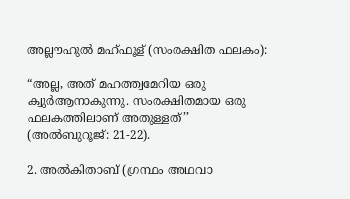അല്ലൗഹുൽ മഹ്ഫൂള് (സംരക്ഷിത ഫലകം):

“അല്ല, അത് മഹത്ത്വമേറിയ ഒരു ക്വുർആനാകുന്നു. സംരക്ഷിതമായ ഒരു ഫലകത്തിലാണ് അതുള്ളത്’’ (അൽബുറൂജ്: 21-22).

2. അൽകിതാബ് (ഗ്രന്ഥം അഥവാ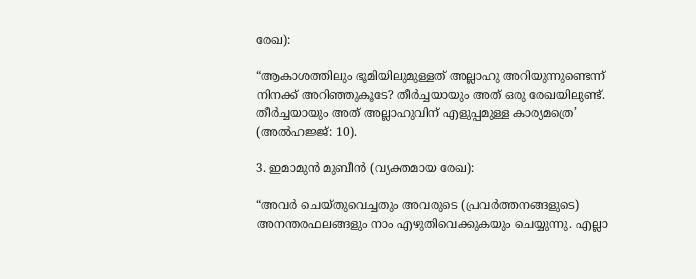രേഖ):

“ആകാശത്തിലും ഭൂമിയിലുമുള്ളത് അല്ലാഹു അറിയുന്നുണ്ടെന്ന് നിനക്ക് അറിഞ്ഞുകൂടേ? തീർച്ചയായും അത് ഒരു രേഖയിലുണ്ട്. തീർച്ചയായും അത് അല്ലാഹുവിന് എളുപ്പമുള്ള കാര്യമത്രെ’ (അൽഹജ്ജ്: 10).

3. ഇമാമുൻ മുബീൻ (വ്യക്തമായ രേഖ):

“അവർ ചെയ്തുവെച്ചതും അവരുടെ (പ്രവർത്തനങ്ങളുടെ) അനന്തരഫലങ്ങളും നാം എഴുതിവെക്കുകയും ചെയ്യുന്നു. എല്ലാ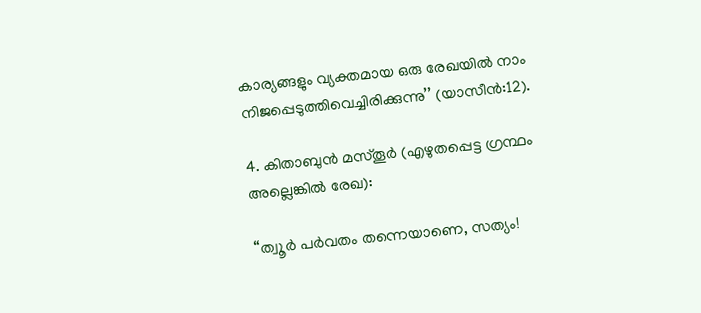കാര്യങ്ങളും വ്യക്തമായ ഒരു രേഖയിൽ നാം നിജപ്പെടുത്തിവെച്ചിരിക്കുന്നു’’ (യാസീൻ:12).

4. കിതാബുൻ മസ്തൂർ (എഴുതപ്പെട്ട ഗ്രന്ഥം അല്ലെങ്കിൽ രേഖ):

“ത്വൂർ പർവതം തന്നെയാണെ, സത്യം!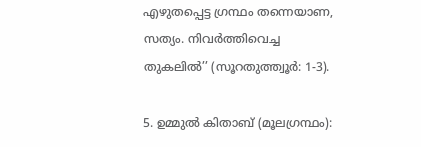എഴുതപ്പെട്ട ഗ്രന്ഥം തന്നെയാണ, സത്യം. നിവർത്തിവെച്ച തുകലിൽ’’ (സൂറതുത്ത്വൂർ: 1-3).

5. ഉമ്മുൽ കിതാബ് (മൂലഗ്രന്ഥം):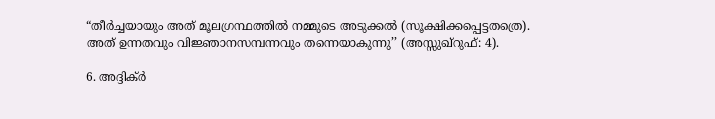“തീർച്ചയായും അത് മൂലഗ്രന്ഥത്തിൽ നമ്മുടെ അടുക്കൽ (സൂക്ഷിക്കപ്പെട്ടതത്രെ). അത് ഉന്നതവും വിജ്ഞാനസമ്പന്നവും തന്നെയാകുന്നു’’ (അസ്സുഖ്‌റുഫ്: 4).

6. അദ്ദിക്ർ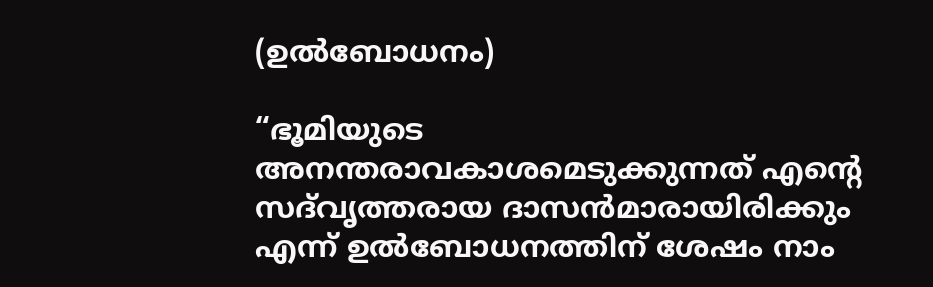(ഉൽബോധനം)

“ഭൂമിയുടെ അനന്തരാവകാശമെടുക്കുന്നത് എന്റെ സദ്‌വൃത്തരായ ദാസൻമാരായിരിക്കും എന്ന് ഉൽബോധനത്തിന് ശേഷം നാം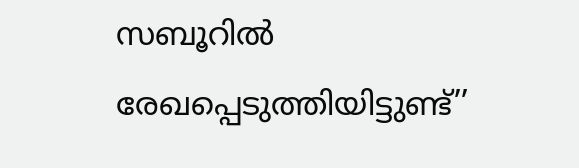സബൂറിൽ രേഖപ്പെടുത്തിയിട്ടുണ്ട്’’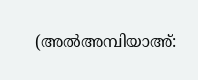(അൽഅമ്പിയാഅ്: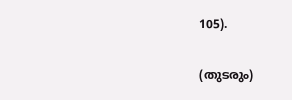105).

(തുടരും)